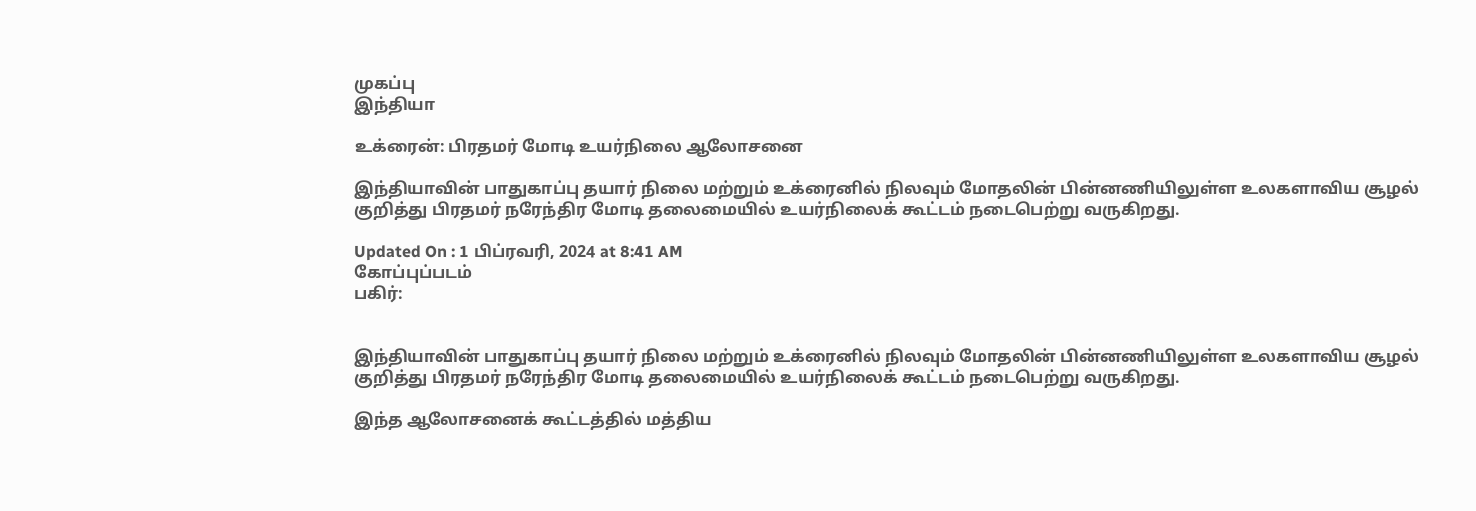முகப்பு
இந்தியா

உக்ரைன்: பிரதமர் மோடி உயர்நிலை ஆலோசனை

இந்தியாவின் பாதுகாப்பு தயார் நிலை மற்றும் உக்ரைனில் நிலவும் மோதலின் பின்னணியிலுள்ள உலகளாவிய சூழல் குறித்து பிரதமர் நரேந்திர மோடி தலைமையில் உயர்நிலைக் கூட்டம் நடைபெற்று வருகிறது.

Updated On : 1 பிப்ரவரி, 2024 at 8:41 AM
கோப்புப்படம்
பகிர்:


இந்தியாவின் பாதுகாப்பு தயார் நிலை மற்றும் உக்ரைனில் நிலவும் மோதலின் பின்னணியிலுள்ள உலகளாவிய சூழல் குறித்து பிரதமர் நரேந்திர மோடி தலைமையில் உயர்நிலைக் கூட்டம் நடைபெற்று வருகிறது.

இந்த ஆலோசனைக் கூட்டத்தில் மத்திய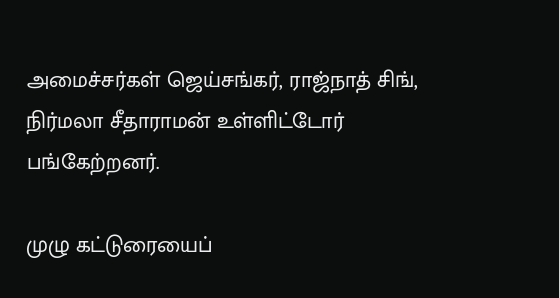அமைச்சர்கள் ஜெய்சங்கர், ராஜ்நாத் சிங், நிர்மலா சீதாராமன் உள்ளிட்டோர் பங்கேற்றனர்.

முழு கட்டுரையைப்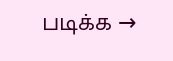படிக்க →